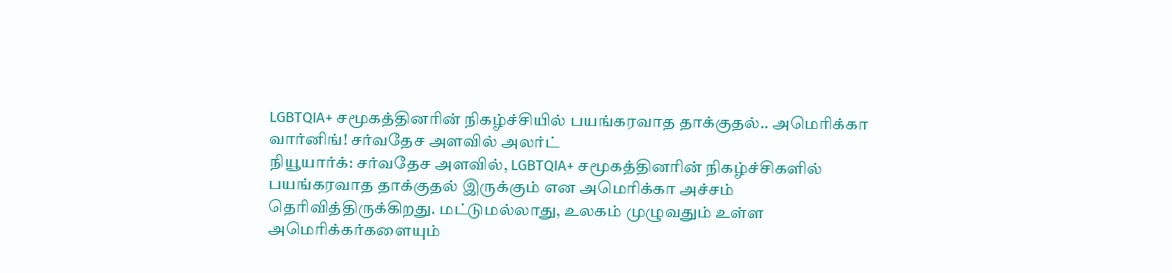LGBTQIA+ சமூகத்தினரின் நிகழ்ச்சியில் பயங்கரவாத தாக்குதல்.. அமெரிக்கா வார்னிங்! சர்வதேச அளவில் அலர்ட்
நியூயார்க்: சர்வதேச அளவில், LGBTQIA+ சமூகத்தினரின் நிகழ்ச்சிகளில் பயங்கரவாத தாக்குதல் இருக்கும் என அமெரிக்கா அச்சம் தெரிவித்திருக்கிறது. மட்டுமல்லாது, உலகம் முழுவதும் உள்ள அமெரிக்கர்களையும்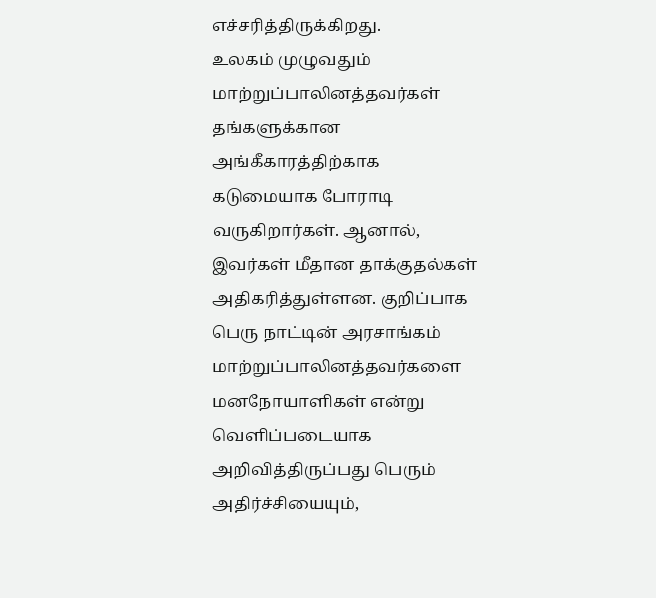எச்சரித்திருக்கிறது.
உலகம் முழுவதும் மாற்றுப்பாலினத்தவர்கள் தங்களுக்கான அங்கீகாரத்திற்காக கடுமையாக போராடி வருகிறார்கள். ஆனால், இவர்கள் மீதான தாக்குதல்கள் அதிகரித்துள்ளன. குறிப்பாக பெரு நாட்டின் அரசாங்கம் மாற்றுப்பாலினத்தவர்களை மனநோயாளிகள் என்று வெளிப்படையாக அறிவித்திருப்பது பெரும் அதிர்ச்சியையும்,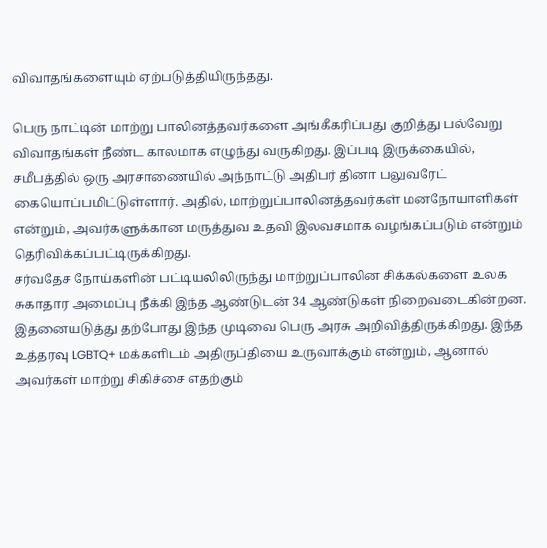விவாதங்களையும் ஏற்படுத்தியிருந்தது.

பெரு நாட்டின் மாற்று பாலினத்தவர்களை அங்கீகரிப்பது குறித்து பல்வேறு விவாதங்கள் நீண்ட காலமாக எழுந்து வருகிறது. இப்படி இருக்கையில், சமீபத்தில் ஒரு அரசாணையில் அந்நாட்டு அதிபர் தினா பலுவரேட் கையொப்பமிட்டுள்ளார். அதில், மாற்றுப்பாலினத்தவர்கள் மனநோயாளிகள் என்றும், அவர்களுக்கான மருத்துவ உதவி இலவசமாக வழங்கப்படும் என்றும் தெரிவிக்கப்பட்டிருக்கிறது.
சர்வதேச நோய்களின் பட்டியலிலிருந்து மாற்றுப்பாலின சிக்கல்களை உலக சுகாதார அமைப்பு நீக்கி இந்த ஆண்டுடன் 34 ஆண்டுகள் நிறைவடைகின்றன. இதனையடுத்து தற்போது இந்த முடிவை பெரு அரசு அறிவித்திருக்கிறது. இந்த உத்தரவு LGBTQ+ மக்களிடம் அதிருப்தியை உருவாக்கும் என்றும், ஆனால் அவர்கள் மாற்று சிகிச்சை எதற்கும்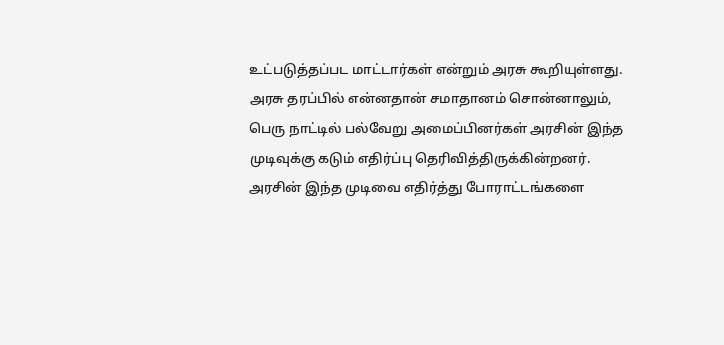உட்படுத்தப்பட மாட்டார்கள் என்றும் அரசு கூறியுள்ளது.
அரசு தரப்பில் என்னதான் சமாதானம் சொன்னாலும், பெரு நாட்டில் பல்வேறு அமைப்பினர்கள் அரசின் இந்த முடிவுக்கு கடும் எதிர்ப்பு தெரிவித்திருக்கின்றனர். அரசின் இந்த முடிவை எதிர்த்து போராட்டங்களை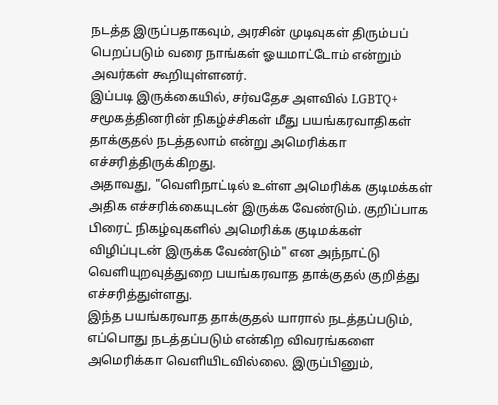நடத்த இருப்பதாகவும், அரசின் முடிவுகள் திரும்பப் பெறப்படும் வரை நாங்கள் ஓயமாட்டோம் என்றும் அவர்கள் கூறியுள்ளனர்.
இப்படி இருக்கையில், சர்வதேச அளவில் LGBTQ+ சமூகத்தினரின் நிகழ்ச்சிகள் மீது பயங்கரவாதிகள் தாக்குதல் நடத்தலாம் என்று அமெரிக்கா எச்சரித்திருக்கிறது.
அதாவது, "வெளிநாட்டில் உள்ள அமெரிக்க குடிமக்கள் அதிக எச்சரிக்கையுடன் இருக்க வேண்டும். குறிப்பாக பிரைட் நிகழ்வுகளில் அமெரிக்க குடிமக்கள் விழிப்புடன் இருக்க வேண்டும்" என அந்நாட்டு வெளியுறவுத்துறை பயங்கரவாத தாக்குதல் குறித்து எச்சரித்துள்ளது.
இந்த பயங்கரவாத தாக்குதல் யாரால் நடத்தப்படும், எப்பொது நடத்தப்படும் என்கிற விவரங்களை அமெரிக்கா வெளியிடவில்லை. இருப்பினும்,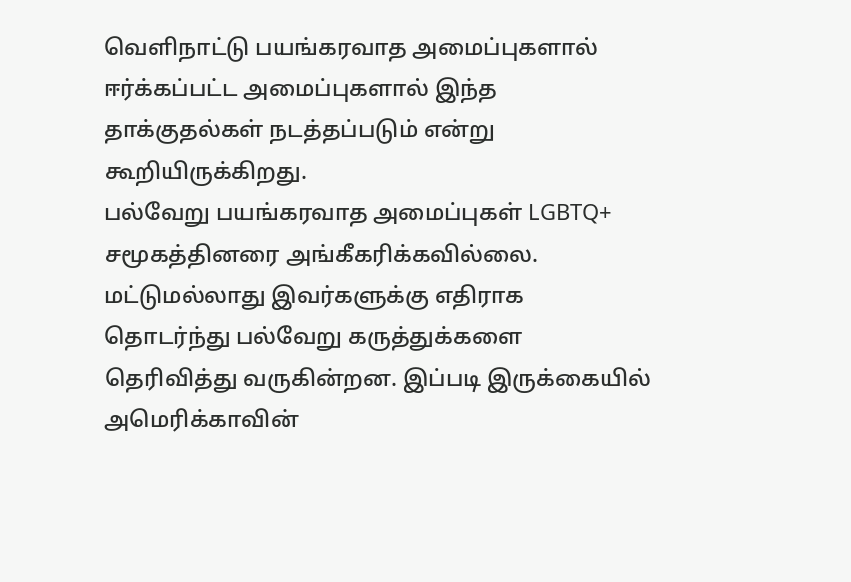வெளிநாட்டு பயங்கரவாத அமைப்புகளால் ஈர்க்கப்பட்ட அமைப்புகளால் இந்த தாக்குதல்கள் நடத்தப்படும் என்று கூறியிருக்கிறது.
பல்வேறு பயங்கரவாத அமைப்புகள் LGBTQ+ சமூகத்தினரை அங்கீகரிக்கவில்லை. மட்டுமல்லாது இவர்களுக்கு எதிராக தொடர்ந்து பல்வேறு கருத்துக்களை தெரிவித்து வருகின்றன. இப்படி இருக்கையில் அமெரிக்காவின்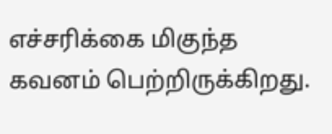எச்சரிக்கை மிகுந்த கவனம் பெற்றிருக்கிறது.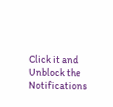Click it and Unblock the Notifications